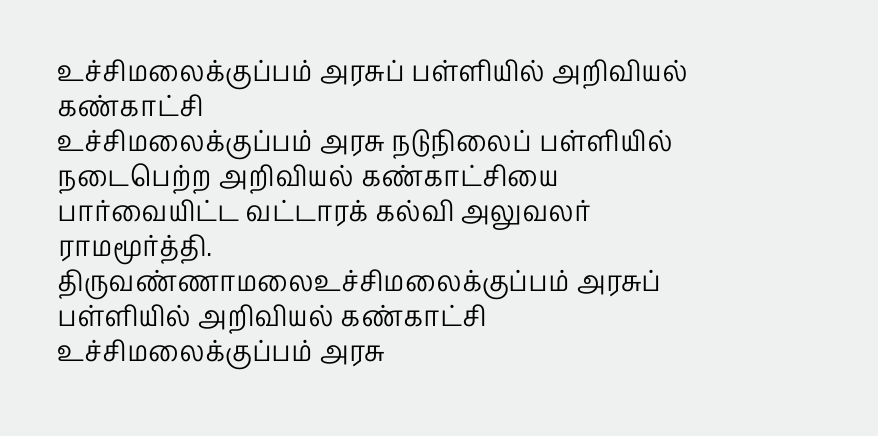உச்சிமலைக்குப்பம் அரசுப் பள்ளியில் அறிவியல் கண்காட்சி
உச்சிமலைக்குப்பம் அரசு நடுநிலைப் பள்ளியில் நடைபெற்ற அறிவியல் கண்காட்சியை பார்வையிட்ட வட்டாரக் கல்வி அலுவலர் ராமமூர்த்தி.
திருவண்ணாமலைஉச்சிமலைக்குப்பம் அரசுப் பள்ளியில் அறிவியல் கண்காட்சி
உச்சிமலைக்குப்பம் அரசு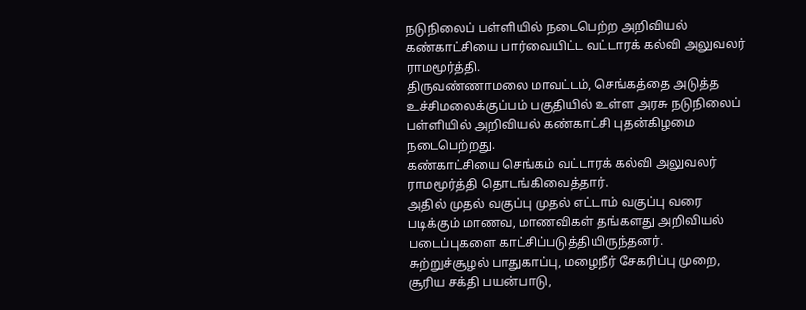நடுநிலைப் பள்ளியில் நடைபெற்ற அறிவியல் கண்காட்சியை பார்வையிட்ட வட்டாரக் கல்வி அலுவலர் ராமமூர்த்தி.
திருவண்ணாமலை மாவட்டம், செங்கத்தை அடுத்த உச்சிமலைக்குப்பம் பகுதியில் உள்ள அரசு நடுநிலைப் பள்ளியில் அறிவியல் கண்காட்சி புதன்கிழமை நடைபெற்றது.
கண்காட்சியை செங்கம் வட்டாரக் கல்வி அலுவலர் ராமமூர்த்தி தொடங்கிவைத்தார்.
அதில் முதல் வகுப்பு முதல் எட்டாம் வகுப்பு வரை படிக்கும் மாணவ, மாணவிகள் தங்களது அறிவியல் படைப்புகளை காட்சிப்படுத்தியிருந்தனர்.
சுற்றுச்சூழல் பாதுகாப்பு, மழைநீர் சேகரிப்பு முறை, சூரிய சக்தி பயன்பாடு,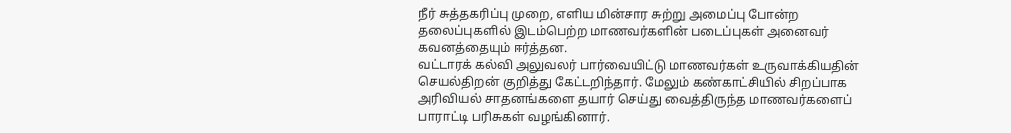நீர் சுத்தகரிப்பு முறை, எளிய மின்சார சுற்று அமைப்பு போன்ற தலைப்புகளில் இடம்பெற்ற மாணவர்களின் படைப்புகள் அனைவர் கவனத்தையும் ஈர்த்தன.
வட்டாரக் கல்வி அலுவலர் பார்வையிட்டு மாணவர்கள் உருவாக்கியதின் செயல்திறன் குறித்து கேட்டறிந்தார். மேலும் கண்காட்சியில் சிறப்பாக அரிவியல் சாதனங்களை தயார் செய்து வைத்திருந்த மாணவர்களைப் பாராட்டி பரிசுகள் வழங்கினார்.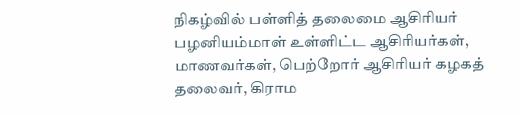நிகழ்வில் பள்ளித் தலைமை ஆசிரியர் பழனியம்மாள் உள்ளிட்ட ஆசிரியர்கள், மாணவர்கள், பெற்றோர் ஆசிரியர் கழகத் தலைவர், கிராம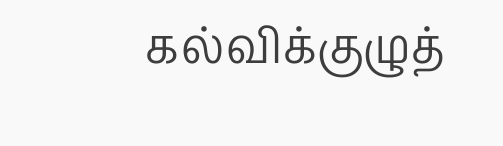கல்விக்குழுத்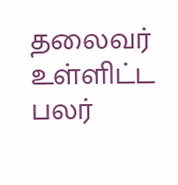தலைவர் உள்ளிட்ட பலர்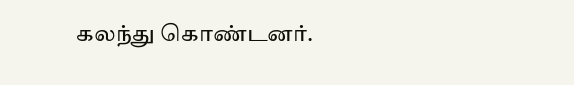கலந்து கொண்டனர்.